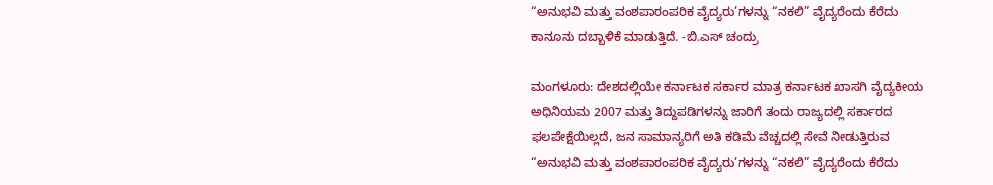“ಅನುಭವಿ ಮತ್ತು ವಂಶಪಾರಂಪರಿಕ ವೈದ್ಯರು’ಗಳನ್ನು “ನಕಲಿ” ವೈದ್ಯರೆಂದು ಕೆರೆದು ಕಾನೂನು ದಬ್ಬಾಳಿಕೆ ಮಾಡುತ್ತಿದೆ. -ಬಿ.ಎಸ್ ಚಂದ್ರು

ಮಂಗಳೂರು: ದೇಶದಲ್ಲಿಯೇ ಕರ್ನಾಟಕ ಸರ್ಕಾರ ಮಾತ್ರ ಕರ್ನಾಟಕ ಖಾಸಗಿ ವೈದ್ಯಕೀಯ ಅಧಿನಿಯಮ 2007 ಮತ್ತು ತಿದ್ದುಪಡಿಗಳನ್ನು ಜಾರಿಗೆ ತಂದು ರಾಜ್ಯದಲ್ಲಿ ಸರ್ಕಾರದ ಫಲಪೇಕ್ಷೆಯಿಲ್ಲದೆ, ಜನ ಸಾಮಾನ್ಯರಿಗೆ ಅತಿ ಕಡಿಮೆ ವೆಚ್ಚದಲ್ಲಿ ಸೇವೆ ನೀಡುತ್ತಿರುವ “ಅನುಭವಿ ಮತ್ತು ವಂಶಪಾರಂಪರಿಕ ವೈದ್ಯರು’ಗಳನ್ನು “ನಕಲಿ” ವೈದ್ಯರೆಂದು ಕೆರೆದು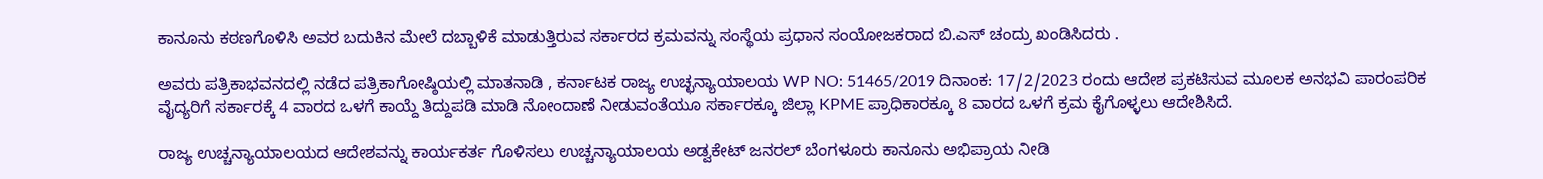ಕಾನೂನು ಕಠಣಗೊಳಿಸಿ ಅವರ ಬದುಕಿನ ಮೇಲೆ ದಬ್ಬಾಳಿಕೆ ಮಾಡುತ್ತಿರುವ ಸರ್ಕಾರದ ಕ್ರಮವನ್ನು ಸಂಸ್ಥೆಯ ಪ್ರಧಾನ ಸಂಯೋಜಕರಾದ ಬಿ.ಎಸ್ ಚಂದ್ರು ಖಂಡಿಸಿದರು .

ಅವರು ಪತ್ರಿಕಾಭವನದಲ್ಲಿ ನಡೆದ ಪತ್ರಿಕಾಗೋಷ್ಠಿಯಲ್ಲಿ ಮಾತನಾಡಿ , ಕರ್ನಾಟಕ ರಾಜ್ಯ ಉಚ್ಛನ್ಯಾಯಾಲಯ WP NO: 51465/2019 ದಿನಾಂಕ: 17/2/2023 ರಂದು ಆದೇಶ ಪ್ರಕಟಿಸುವ ಮೂಲಕ ಅನಭವಿ ಪಾರಂಪರಿಕ ವೈದ್ಯರಿಗೆ ಸರ್ಕಾರಕ್ಕೆ 4 ವಾರದ ಒಳಗೆ ಕಾಯ್ದೆ ತಿದ್ದುಪಡಿ ಮಾಡಿ ನೋಂದಾಣೆ ನೀಡುವಂತೆಯೂ ಸರ್ಕಾರಕ್ಕೂ ಜಿಲ್ಲಾ KPME ಪ್ರಾಧಿಕಾರಕ್ಕೂ 8 ವಾರದ ಒಳಗೆ ಕ್ರಮ ಕೈಗೊಳ್ಳಲು ಆದೇಶಿಸಿದೆ.

ರಾಜ್ಯ ಉಚ್ಚನ್ಯಾಯಾಲಯದ ಆದೇಶವನ್ನು ಕಾರ್ಯಕರ್ತ ಗೊಳಿಸಲು ಉಚ್ಚನ್ಯಾಯಾಲಯ ಅಡ್ವಕೇಟ್ ಜನರಲ್ ಬೆಂಗಳೂರು ಕಾನೂನು ಅಭಿಪ್ರಾಯ ನೀಡಿ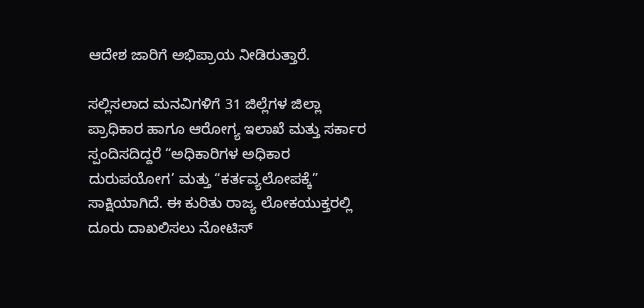ಆದೇಶ ಜಾರಿಗೆ ಅಭಿಪ್ರಾಯ ನೀಡಿರುತ್ತಾರೆ.

ಸಲ್ಲಿಸಲಾದ ಮನವಿಗಳಿಗೆ 31 ಜಿಲ್ಲೆಗಳ ಜಿಲ್ಲಾ ಪ್ರಾಧಿಕಾರ ಹಾಗೂ ಆರೋಗ್ಯ ಇಲಾಖೆ ಮತ್ತು ಸರ್ಕಾರ ಸ್ಪಂದಿಸದಿದ್ದರೆ “ಅಧಿಕಾರಿಗಳ ಅಧಿಕಾರ ದುರುಪಯೋಗ’ ಮತ್ತು “ಕರ್ತವ್ಯಲೋಪಕ್ಕೆ” ಸಾಕ್ಷಿಯಾಗಿದೆ. ಈ ಕುರಿತು ರಾಜ್ಯ ಲೋಕಯುಕ್ತರಲ್ಲಿ ದೂರು ದಾಖಲಿಸಲು ನೋಟಿಸ್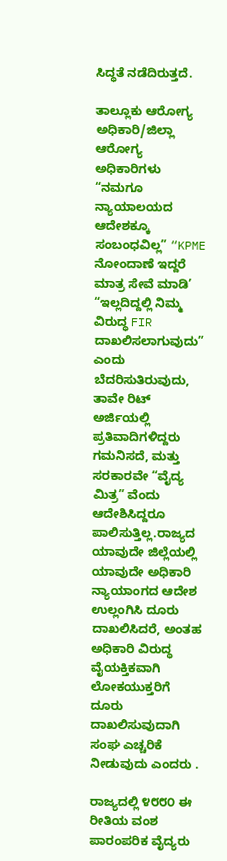ಸಿದ್ಧತೆ ನಡೆದಿರುತ್ತದೆ.

ತಾಲ್ಲೂಕು ಆರೋಗ್ಯ ಅಧಿಕಾರಿ/ಜಿಲ್ಲಾ ಆರೋಗ್ಯ ಅಧಿಕಾರಿಗಳು “ನಮಗೂ ನ್ಯಾಯಾಲಯದ ಆದೇಶಕ್ಕೂ ಸಂಬಂಧವಿಲ್ಲ” “KPME ನೋಂದಾಣೆ ಇದ್ದರೆ ಮಾತ್ರ ಸೇವೆ ಮಾಡಿ’ “ಇಲ್ಲದಿದ್ದಲ್ಲಿ ನಿಮ್ಮ ವಿರುದ್ಧ FIR ದಾಖಲಿಸಲಾಗುವುದು” ಎಂದು ಬೆದರಿಸುತಿರುವುದು, ತಾವೇ ರಿಟ್ ಅರ್ಜಿಯಲ್ಲಿ ಪ್ರತಿವಾದಿಗಳಿದ್ದರು ಗಮನಿಸದೆ, ಮತ್ತು ಸರಕಾರವೇ “ವೈದ್ಯ ಮಿತ್ರ” ವೆಂದು ಆದೇಶಿಸಿದ್ದರೂ ಪಾಲಿಸುತ್ತಿಲ್ಲ.ರಾಜ್ಯದ ಯಾವುದೇ ಜಿಲ್ಲೆಯಲ್ಲಿ ಯಾವುದೇ ಅಧಿಕಾರಿ ನ್ಯಾಯಾಂಗದ ಆದೇಶ ಉಲ್ಲಂಗಿಸಿ ದೂರು ದಾಖಲಿಸಿದರೆ, ಅಂತಹ ಅಧಿಕಾರಿ ವಿರುದ್ಧ ವೈಯಕ್ತಿಕವಾಗಿ ಲೋಕಯುಕ್ತರಿಗೆ ದೂರು ದಾಖಲಿಸುವುದಾಗಿ ಸಂಘ ಎಚ್ಚರಿಕೆ ನೀಡುವುದು ಎಂದರು .

ರಾಜ್ಯದಲ್ಲಿ ೪೮೮೦ ಈ ರೀತಿಯ ವಂಶ ಪಾರಂಪರಿಕ ವೈದ್ಯರು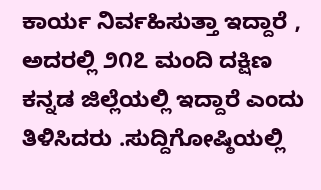ಕಾರ್ಯ ನಿರ್ವಹಿಸುತ್ತಾ ಇದ್ದಾರೆ , ಅದರಲ್ಲಿ ೨೧೭ ಮಂದಿ ದಕ್ಷಿಣ ಕನ್ನಡ ಜಿಲ್ಲೆಯಲ್ಲಿ ಇದ್ದಾರೆ ಎಂದು ತಿಳಿಸಿದರು .ಸುದ್ದಿಗೋಷ್ಠಿಯಲ್ಲಿ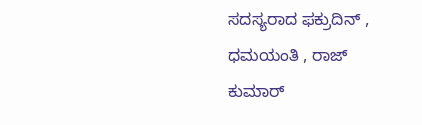ಸದಸ್ಯರಾದ ಫಕ್ರುದಿನ್ , ಧಮಯಂತಿ , ರಾಜ್ ಕುಮಾರ್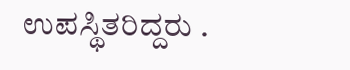ಉಪಸ್ಥಿತರಿದ್ದರು .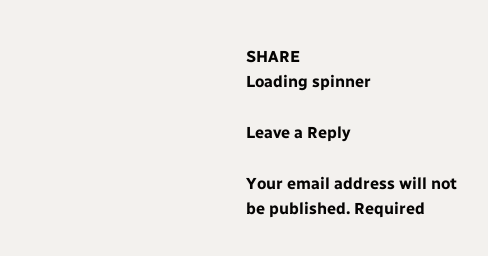SHARE
Loading spinner

Leave a Reply

Your email address will not be published. Required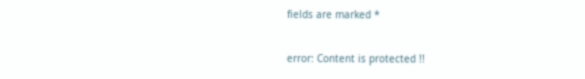fields are marked *

error: Content is protected !!